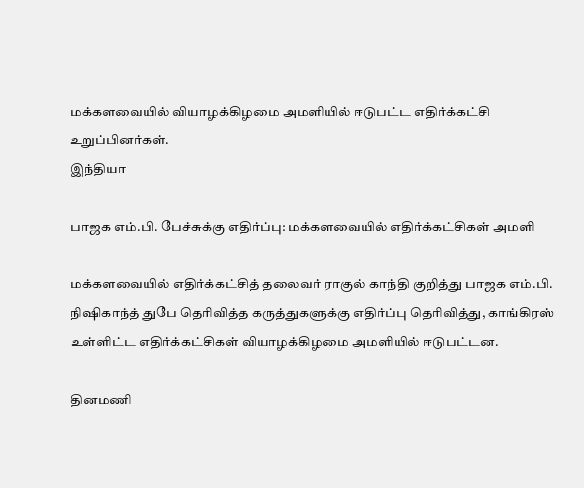மக்களவையில் வியாழக்கிழமை அமளியில் ஈடுபட்ட எதிர்க்கட்சி உறுப்பினர்கள்.
இந்தியா

பாஜக எம்.பி. பேச்சுக்கு எதிர்ப்பு: மக்களவையில் எதிர்க்கட்சிகள் அமளி

மக்களவையில் எதிர்க்கட்சித் தலைவர் ராகுல் காந்தி குறித்து பாஜக எம்.பி. நிஷிகாந்த் துபே தெரிவித்த கருத்துகளுக்கு எதிர்ப்பு தெரிவித்து, காங்கிரஸ் உள்ளிட்ட எதிர்க்கட்சிகள் வியாழக்கிழமை அமளியில் ஈடுபட்டன.

தினமணி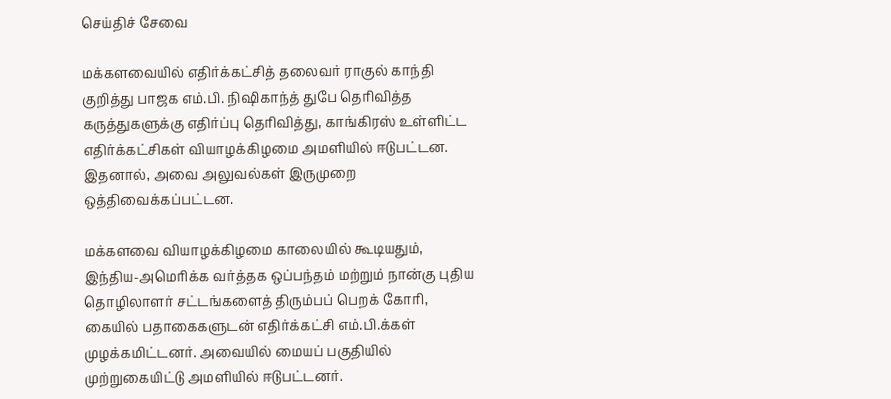செய்திச் சேவை

மக்களவையில் எதிர்க்கட்சித் தலைவர் ராகுல் காந்தி குறித்து பாஜக எம்.பி. நிஷிகாந்த் துபே தெரிவித்த கருத்துகளுக்கு எதிர்ப்பு தெரிவித்து, காங்கிரஸ் உள்ளிட்ட எதிர்க்கட்சிகள் வியாழக்கிழமை அமளியில் ஈடுபட்டன. இதனால், அவை அலுவல்கள் இருமுறை ஒத்திவைக்கப்பட்டன.

மக்களவை வியாழக்கிழமை காலையில் கூடியதும், இந்திய-அமெரிக்க வர்த்தக ஒப்பந்தம் மற்றும் நான்கு புதிய தொழிலாளர் சட்டங்களைத் திரும்பப் பெறக் கோரி, கையில் பதாகைகளுடன் எதிர்க்கட்சி எம்.பி.க்கள் முழக்கமிட்டனர். அவையில் மையப் பகுதியில் முற்றுகையிட்டு அமளியில் ஈடுபட்டனர்.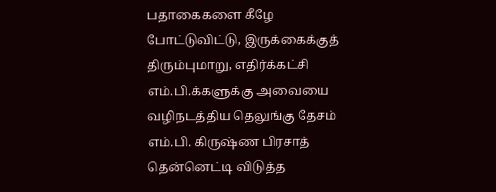பதாகைகளை கீழே போட்டுவிட்டு, இருக்கைக்குத் திரும்புமாறு, எதிர்க்கட்சி எம்.பி.க்களுக்கு அவையை வழிநடத்திய தெலுங்கு தேசம் எம்.பி. கிருஷ்ண பிரசாத் தென்னெட்டி விடுத்த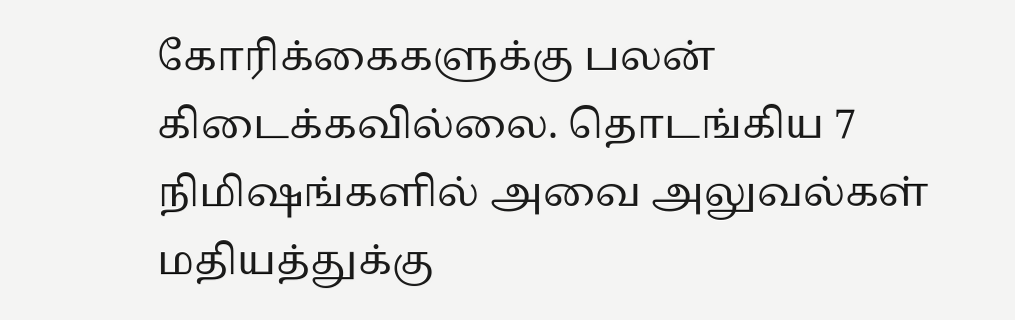கோரிக்கைகளுக்கு பலன் கிடைக்கவில்லை. தொடங்கிய 7 நிமிஷங்களில் அவை அலுவல்கள் மதியத்துக்கு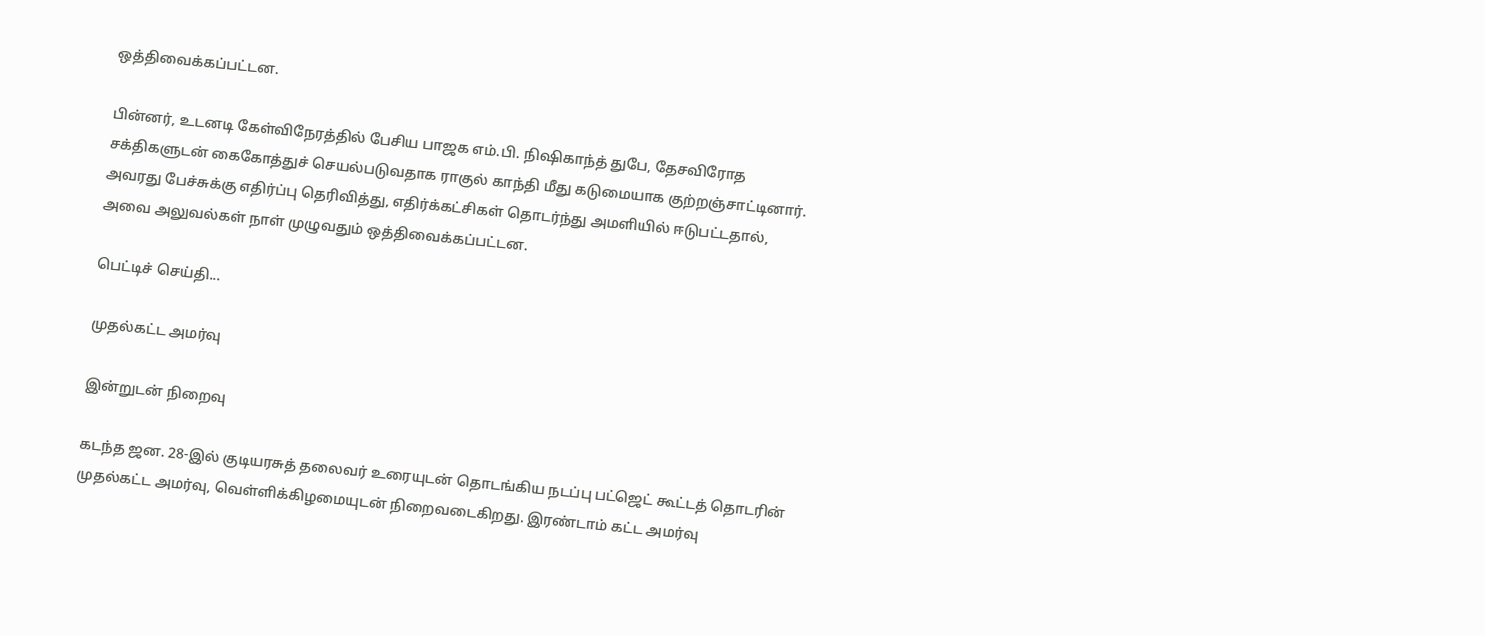ஒத்திவைக்கப்பட்டன.

பின்னர், உடனடி கேள்விநேரத்தில் பேசிய பாஜக எம்.பி. நிஷிகாந்த் துபே, தேசவிரோத சக்திகளுடன் கைகோத்துச் செயல்படுவதாக ராகுல் காந்தி மீது கடுமையாக குற்றஞ்சாட்டினார். அவரது பேச்சுக்கு எதிர்ப்பு தெரிவித்து, எதிர்க்கட்சிகள் தொடர்ந்து அமளியில் ஈடுபட்டதால், அவை அலுவல்கள் நாள் முழுவதும் ஒத்திவைக்கப்பட்டன.

பெட்டிச் செய்தி...

முதல்கட்ட அமர்வு

இன்றுடன் நிறைவு

கடந்த ஜன. 28-இல் குடியரசுத் தலைவர் உரையுடன் தொடங்கிய நடப்பு பட்ஜெட் கூட்டத் தொடரின் முதல்கட்ட அமர்வு, வெள்ளிக்கிழமையுடன் நிறைவடைகிறது. இரண்டாம் கட்ட அமர்வு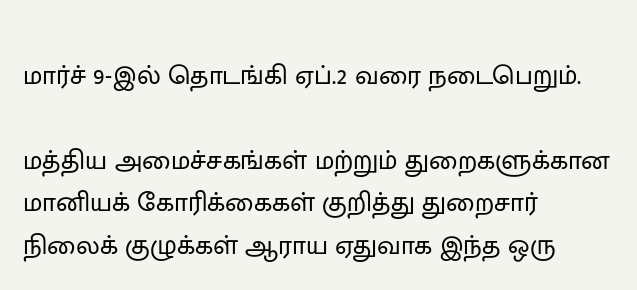மார்ச் 9-இல் தொடங்கி ஏப்.2 வரை நடைபெறும்.

மத்திய அமைச்சகங்கள் மற்றும் துறைகளுக்கான மானியக் கோரிக்கைகள் குறித்து துறைசார் நிலைக் குழுக்கள் ஆராய ஏதுவாக இந்த ஒரு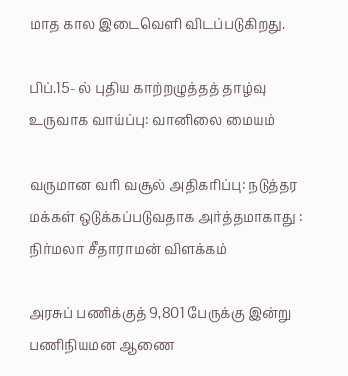மாத கால இடைவெளி விடப்படுகிறது.

பிப்.15- ல் புதிய காற்றழுத்தத் தாழ்வு உருவாக வாய்ப்பு: வானிலை மையம்

வருமான வரி வசூல் அதிகரிப்பு: நடுத்தர மக்கள் ஒடுக்கப்படுவதாக அர்த்தமாகாது : நிர்மலா சீதாராமன் விளக்கம்

அரசுப் பணிக்குத் 9,801 பேருக்கு இன்று பணிநியமன ஆணை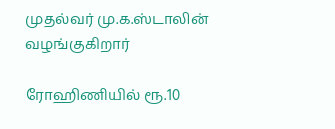முதல்வர் மு.க.ஸ்டாலின் வழங்குகிறார்

ரோஹிணியில் ரூ.10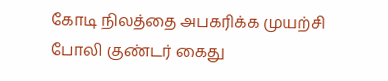கோடி நிலத்தை அபகரிக்க முயற்சி போலி குண்டர் கைது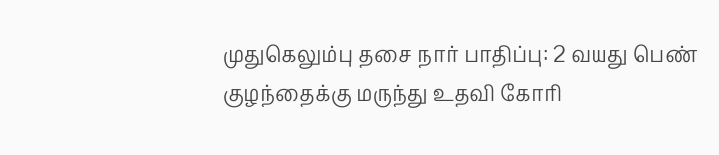முதுகெலும்பு தசை நார் பாதிப்பு: 2 வயது பெண் குழந்தைக்கு மருந்து உதவி கோரி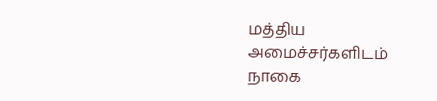மத்திய அமைச்சர்களிடம் நாகை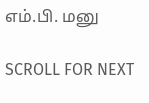எம்.பி. மனு

SCROLL FOR NEXT